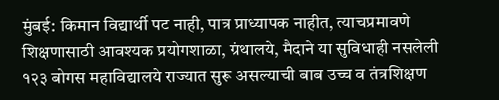मुंबई: किमान विद्यार्थी पट नाही, पात्र प्राध्यापक नाहीत, त्याचप्रमावणे शिक्षणासाठी आवश्यक प्रयोगशाळा, ग्रंथालये, मैदाने या सुविधाही नसलेली १२३ बोगस महाविद्यालये राज्यात सुरू असल्याची बाब उच्च व तंत्रशिक्षण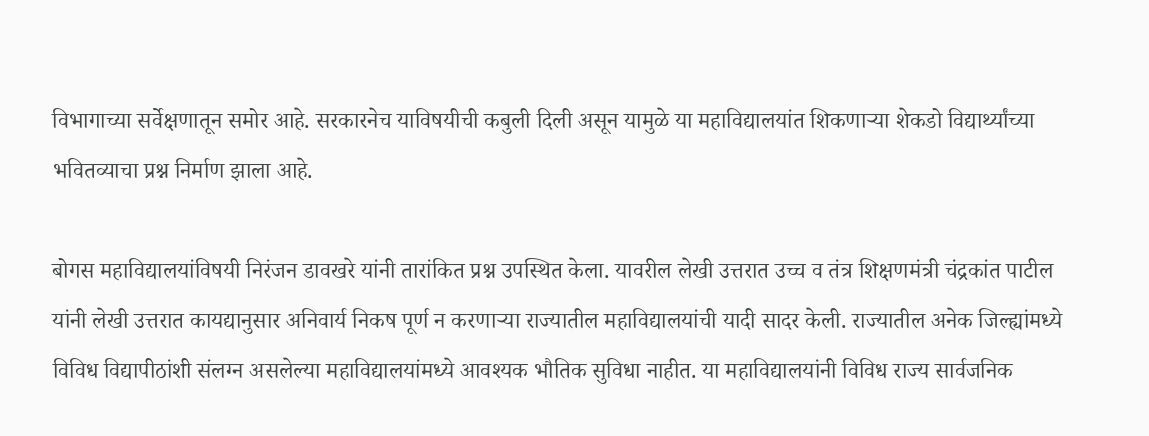विभागाच्या सर्वेक्षणातून समोर आहे. सरकारनेच याविषयीची कबुली दिली असून यामुळे या महाविद्यालयांत शिकणाऱ्या शेकडो विद्यार्थ्यांच्या भवितव्याचा प्रश्न निर्माण झाला आहे.

बोगस महाविद्यालयांविषयी निरंजन डावखरे यांनी तारांकित प्रश्न उपस्थित केला. यावरील लेखी उत्तरात उच्च व तंत्र शिक्षणमंत्री चंद्रकांत पाटील यांनी लेखी उत्तरात कायद्यानुसार अनिवार्य निकष पूर्ण न करणाऱ्या राज्यातील महाविद्यालयांची यादी सादर केली. राज्यातील अनेक जिल्ह्यांमध्ये विविध विद्यापीठांशी संलग्न असलेल्या महाविद्यालयांमध्ये आवश्यक भौतिक सुविधा नाहीत. या महाविद्यालयांनी विविध राज्य सार्वजनिक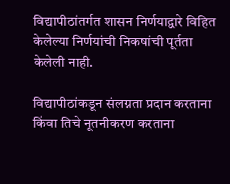विद्यापीठांतर्गत शासन निर्णयाद्वारे विहित केलेल्या निर्णयांची निकषांची पूर्तता केलेली नाही.

विद्यापीठांकडून संलग्नता प्रदान करताना किंवा तिचे नूतनीकरण करताना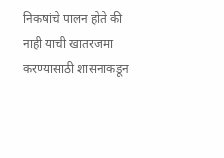निकषांचे पालन होते की नाही याची खातरजमा करण्यासाठी शासनाकडून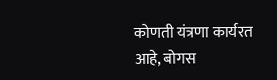कोणती यंत्रणा कार्यरत आहे, बोगस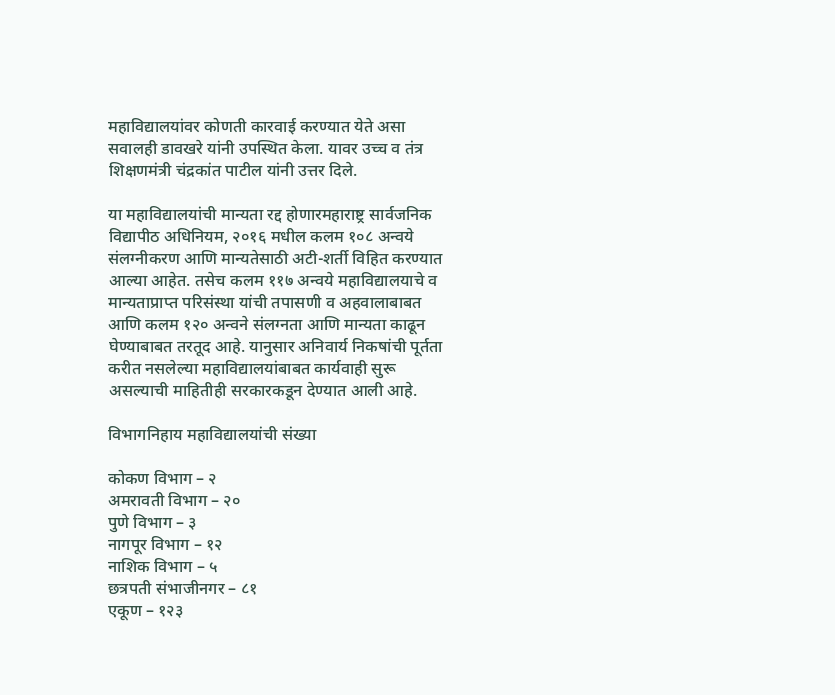महाविद्यालयांवर कोणती कारवाई करण्यात येते असा सवालही डावखरे यांनी उपस्थित केला. यावर उच्च व तंत्र शिक्षणमंत्री चंद्रकांत पाटील यांनी उत्तर दिले.

या महाविद्यालयांची मान्यता रद्द होणारमहाराष्ट्र सार्वजनिक विद्यापीठ अधिनियम, २०१६ मधील कलम १०८ अन्वये संलग्नीकरण आणि मान्यतेसाठी अटी-शर्ती विहित करण्यात आल्या आहेत. तसेच कलम ११७ अन्वये महाविद्यालयाचे व मान्यताप्राप्त परिसंस्था यांची तपासणी व अहवालाबाबत आणि कलम १२० अन्वने संलग्नता आणि मान्यता काढून घेण्याबाबत तरतूद आहे. यानुसार अनिवार्य निकषांची पूर्तता करीत नसलेल्या महाविद्यालयांबाबत कार्यवाही सुरू असल्याची माहितीही सरकारकडून देण्यात आली आहे.

विभागनिहाय महाविद्यालयांची संख्या

कोकण विभाग – २
अमरावती विभाग – २०
पुणे विभाग – ३
नागपूर विभाग – १२
नाशिक विभाग – ५
छत्रपती संभाजीनगर – ८१
एकूण – १२३